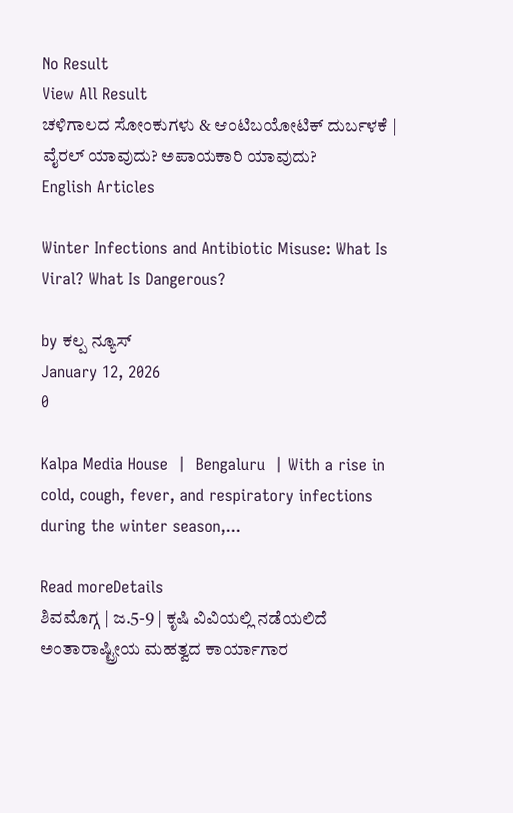No Result
View All Result
ಚಳಿಗಾಲದ ಸೋಂಕುಗಳು & ಆಂಟಿಬಯೋಟಿಕ್ ದುರ್ಬಳಕೆ | ವೈರಲ್ ಯಾವುದು? ಅಪಾಯಕಾರಿ ಯಾವುದು?
English Articles

Winter Infections and Antibiotic Misuse: What Is Viral? What Is Dangerous?

by ಕಲ್ಪ ನ್ಯೂಸ್
January 12, 2026
0

Kalpa Media House  |  Bengaluru  | With a rise in cold, cough, fever, and respiratory infections during the winter season,...

Read moreDetails
ಶಿವಮೊಗ್ಗ | ಜ.5-9 | ಕೃಷಿ ವಿವಿಯಲ್ಲಿ ನಡೆಯಲಿದೆ ಅಂತಾರಾಷ್ಟ್ರೀಯ ಮಹತ್ವದ ಕಾರ್ಯಾಗಾರ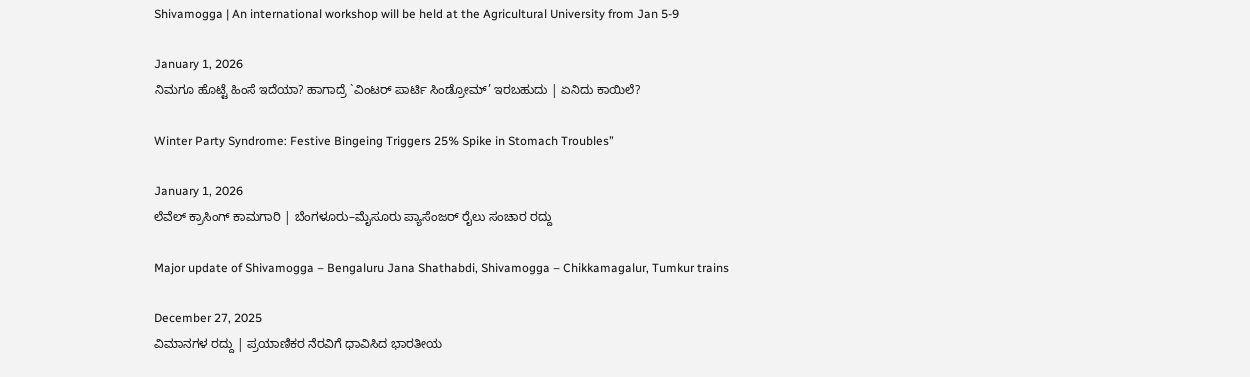Shivamogga | An international workshop will be held at the Agricultural University from Jan 5-9

January 1, 2026
ನಿಮಗೂ ಹೊಟ್ಟೆ ಹಿಂಸೆ ಇದೆಯಾ? ಹಾಗಾದ್ರೆ `ವಿಂಟರ್ ಪಾರ್ಟಿ ಸಿಂಡ್ರೋಮ್’ ಇರಬಹುದು | ಏನಿದು ಕಾಯಿಲೆ?

Winter Party Syndrome: Festive Bingeing Triggers 25% Spike in Stomach Troubles”

January 1, 2026
ಲೆವೆಲ್ ಕ್ರಾಸಿಂಗ್ ಕಾಮಗಾರಿ | ಬೆಂಗಳೂರು–ಮೈಸೂರು ಪ್ಯಾಸೆಂಜರ್ ರೈಲು ಸಂಚಾರ ರದ್ದು

Major update of Shivamogga – Bengaluru Jana Shathabdi, Shivamogga – Chikkamagalur, Tumkur trains

December 27, 2025
ವಿಮಾನಗಳ ರದ್ದು | ಪ್ರಯಾಣಿಕರ ನೆರವಿಗೆ ಧಾವಿಸಿದ ಭಾರತೀಯ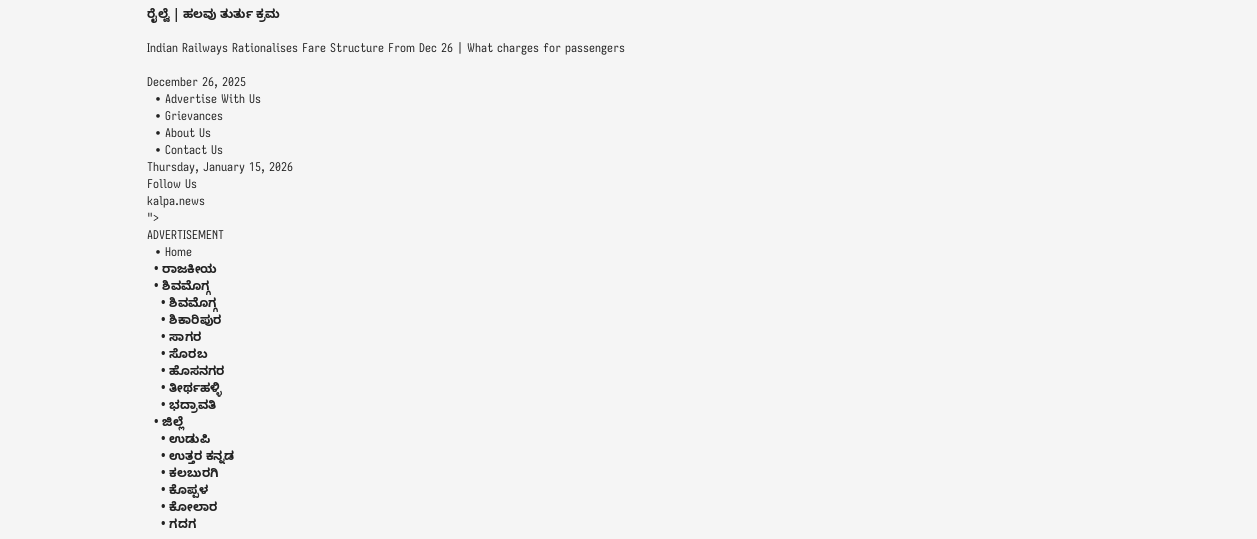ರೈಲ್ವೆ | ಹಲವು ತುರ್ತು ಕ್ರಮ

Indian Railways Rationalises Fare Structure From Dec 26 | What charges for passengers

December 26, 2025
  • Advertise With Us
  • Grievances
  • About Us
  • Contact Us
Thursday, January 15, 2026
Follow Us
kalpa.news
">
ADVERTISEMENT
  • Home
  • ರಾಜಕೀಯ
  • ಶಿವಮೊಗ್ಗ
    • ಶಿವಮೊಗ್ಗ
    • ಶಿಕಾರಿಪುರ
    • ಸಾಗರ
    • ಸೊರಬ
    • ಹೊಸನಗರ
    • ತೀರ್ಥಹಳ್ಳಿ
    • ಭದ್ರಾವತಿ
  • ಜಿಲ್ಲೆ
    • ಉಡುಪಿ
    • ಉತ್ತರ ಕನ್ನಡ
    • ಕಲಬುರಗಿ
    • ಕೊಪ್ಪಳ
    • ಕೋಲಾರ
    • ಗದಗ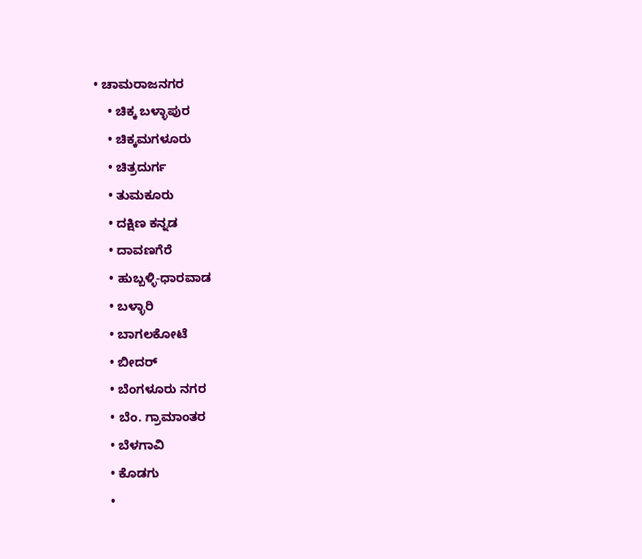• ಚಾಮರಾಜನಗರ
    • ಚಿಕ್ಕ ಬಳ್ಳಾಪುರ
    • ಚಿಕ್ಕಮಗಳೂರು
    • ಚಿತ್ರದುರ್ಗ
    • ತುಮಕೂರು
    • ದಕ್ಷಿಣ ಕನ್ನಡ
    • ದಾವಣಗೆರೆ
    • ಹುಬ್ಬಳ್ಳಿ-ಧಾರವಾಡ
    • ಬಳ್ಳಾರಿ
    • ಬಾಗಲಕೋಟೆ
    • ಬೀದರ್
    • ಬೆಂಗಳೂರು ನಗರ
    • ಬೆಂ. ಗ್ರಾಮಾಂತರ
    • ಬೆಳಗಾವಿ
    • ಕೊಡಗು
    •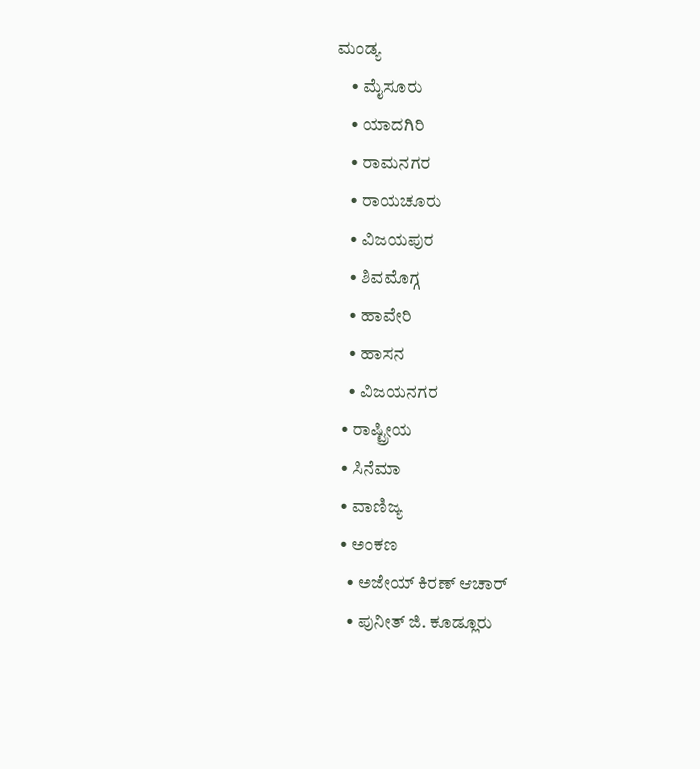ಮಂಡ್ಯ
    • ಮೈಸೂರು
    • ಯಾದಗಿರಿ
    • ರಾಮನಗರ
    • ರಾಯಚೂರು
    • ವಿಜಯಪುರ
    • ಶಿವಮೊಗ್ಗ
    • ಹಾವೇರಿ
    • ಹಾಸನ
    • ವಿಜಯನಗರ
  • ರಾಷ್ಟ್ರೀಯ
  • ಸಿನೆಮಾ
  • ವಾಣಿಜ್ಯ
  • ಅಂಕಣ
    • ಅಜೇಯ್ ಕಿರಣ್ ಆಚಾರ್
    • ಪುನೀತ್ ಜಿ. ಕೂಡ್ಲೂರು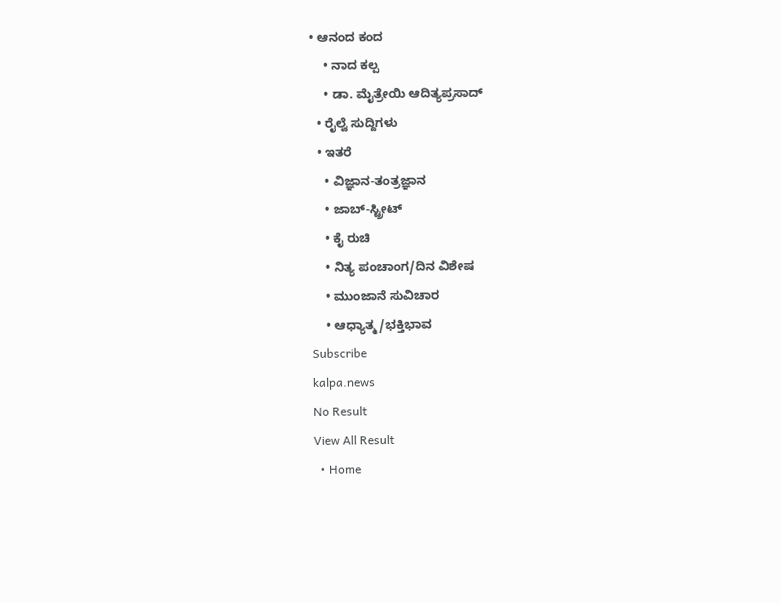• ಆನಂದ ಕಂದ
    • ನಾದ ಕಲ್ಪ
    • ಡಾ. ಮೈತ್ರೇಯಿ ಆದಿತ್ಯಪ್ರಸಾದ್
  • ರೈಲ್ವೆ ಸುದ್ದಿಗಳು
  • ಇತರೆ
    • ವಿಜ್ಞಾನ-ತಂತ್ರಜ್ಞಾನ
    • ಜಾಬ್-ಸ್ಟ್ರೀಟ್
    • ಕೈ ರುಚಿ
    • ನಿತ್ಯ ಪಂಚಾಂಗ/ದಿನ ವಿಶೇಷ
    • ಮುಂಜಾನೆ ಸುವಿಚಾರ
    • ಆಧ್ಯಾತ್ಮ/ಭಕ್ತಿಭಾವ
Subscribe
kalpa.news
No Result
View All Result
  • Home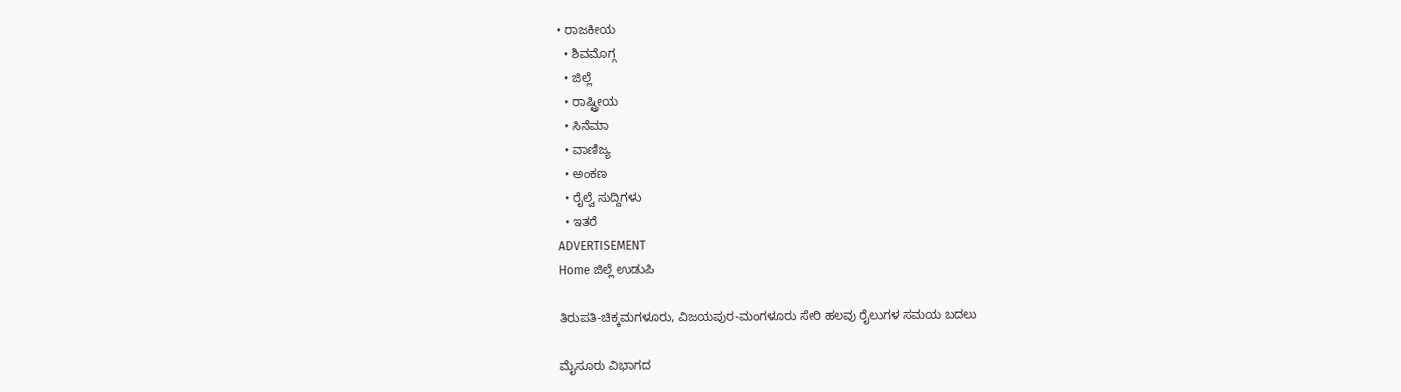• ರಾಜಕೀಯ
  • ಶಿವಮೊಗ್ಗ
  • ಜಿಲ್ಲೆ
  • ರಾಷ್ಟ್ರೀಯ
  • ಸಿನೆಮಾ
  • ವಾಣಿಜ್ಯ
  • ಅಂಕಣ
  • ರೈಲ್ವೆ ಸುದ್ದಿಗಳು
  • ಇತರೆ
ADVERTISEMENT
Home ಜಿಲ್ಲೆ ಉಡುಪಿ

ತಿರುಪತಿ-ಚಿಕ್ಕಮಗಳೂರು, ವಿಜಯಪುರ-ಮಂಗಳೂರು ಸೇರಿ ಹಲವು ರೈಲುಗಳ ಸಮಯ ಬದಲು

ಮೈಸೂರು ವಿಭಾಗದ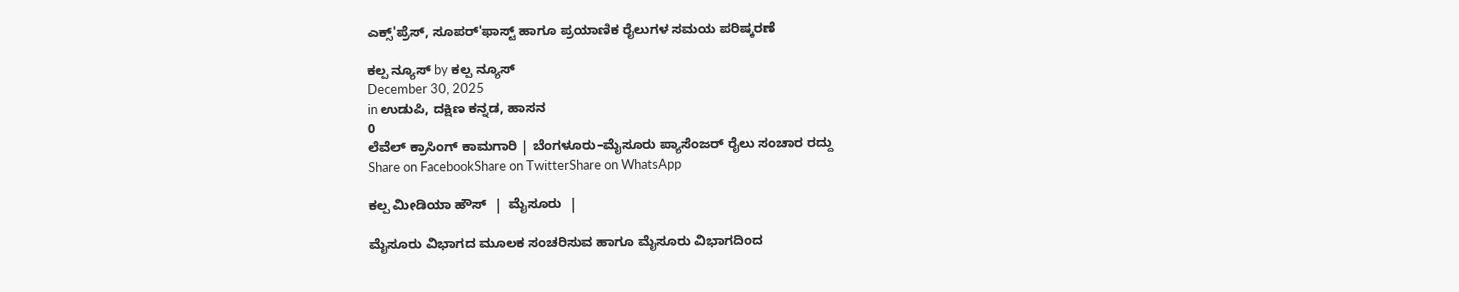ಎಕ್ಸ್'ಪ್ರೆಸ್, ಸೂಪರ್'ಫಾಸ್ಟ್ ಹಾಗೂ ಪ್ರಯಾಣಿಕ ರೈಲುಗಳ ಸಮಯ ಪರಿಷ್ಕರಣೆ

ಕಲ್ಪ ನ್ಯೂಸ್ by ಕಲ್ಪ ನ್ಯೂಸ್
December 30, 2025
in ಉಡುಪಿ, ದಕ್ಷಿಣ ಕನ್ನಡ, ಹಾಸನ
0
ಲೆವೆಲ್ ಕ್ರಾಸಿಂಗ್ ಕಾಮಗಾರಿ | ಬೆಂಗಳೂರು–ಮೈಸೂರು ಪ್ಯಾಸೆಂಜರ್ ರೈಲು ಸಂಚಾರ ರದ್ದು
Share on FacebookShare on TwitterShare on WhatsApp

ಕಲ್ಪ ಮೀಡಿಯಾ ಹೌಸ್  |  ಮೈಸೂರು  |

ಮೈಸೂರು ವಿಭಾಗದ ಮೂಲಕ ಸಂಚರಿಸುವ ಹಾಗೂ ಮೈಸೂರು ವಿಭಾಗದಿಂದ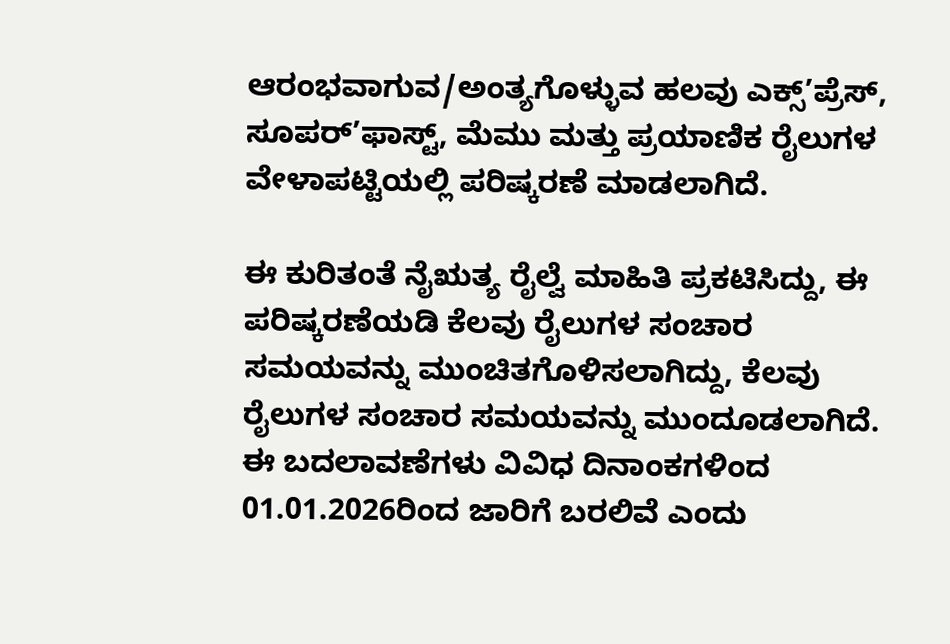ಆರಂಭವಾಗುವ/ಅಂತ್ಯಗೊಳ್ಳುವ ಹಲವು ಎಕ್ಸ್’ಪ್ರೆಸ್, ಸೂಪರ್’ಫಾಸ್ಟ್, ಮೆಮು ಮತ್ತು ಪ್ರಯಾಣಿಕ ರೈಲುಗಳ ವೇಳಾಪಟ್ಟಿಯಲ್ಲಿ ಪರಿಷ್ಕರಣೆ ಮಾಡಲಾಗಿದೆ.

ಈ ಕುರಿತಂತೆ ನೈಋತ್ಯ ರೈಲ್ವೆ ಮಾಹಿತಿ ಪ್ರಕಟಿಸಿದ್ದು, ಈ ಪರಿಷ್ಕರಣೆಯಡಿ ಕೆಲವು ರೈಲುಗಳ ಸಂಚಾರ ಸಮಯವನ್ನು ಮುಂಚಿತಗೊಳಿಸಲಾಗಿದ್ದು, ಕೆಲವು ರೈಲುಗಳ ಸಂಚಾರ ಸಮಯವನ್ನು ಮುಂದೂಡಲಾಗಿದೆ. ಈ ಬದಲಾವಣೆಗಳು ವಿವಿಧ ದಿನಾಂಕಗಳಿಂದ 01.01.2026ರಿಂದ ಜಾರಿಗೆ ಬರಲಿವೆ ಎಂದು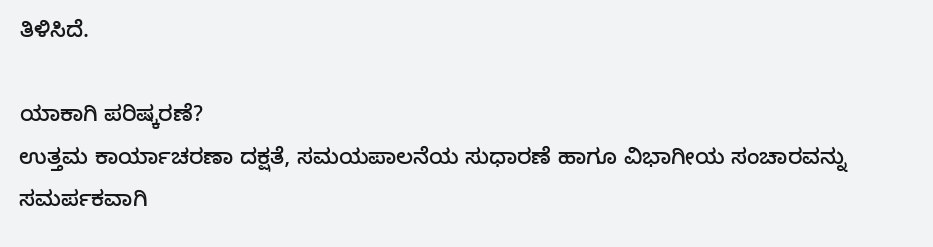ತಿಳಿಸಿದೆ.

ಯಾಕಾಗಿ ಪರಿಷ್ಕರಣೆ?
ಉತ್ತಮ ಕಾರ್ಯಾಚರಣಾ ದಕ್ಷತೆ, ಸಮಯಪಾಲನೆಯ ಸುಧಾರಣೆ ಹಾಗೂ ವಿಭಾಗೀಯ ಸಂಚಾರವನ್ನು ಸಮರ್ಪಕವಾಗಿ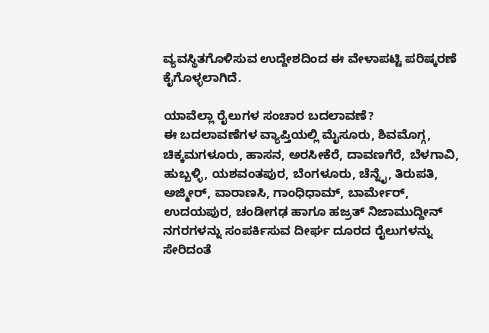ವ್ಯವಸ್ಥಿತಗೊಳಿಸುವ ಉದ್ದೇಶದಿಂದ ಈ ವೇಳಾಪಟ್ಟಿ ಪರಿಷ್ಕರಣೆ ಕೈಗೊಳ್ಳಲಾಗಿದೆ.

ಯಾವೆಲ್ಲಾ ರೈಲುಗಳ ಸಂಚಾರ ಬದಲಾವಣೆ?
ಈ ಬದಲಾವಣೆಗಳ ವ್ಯಾಪ್ತಿಯಲ್ಲಿ ಮೈಸೂರು, ಶಿವಮೊಗ್ಗ, ಚಿಕ್ಕಮಗಳೂರು, ಹಾಸನ, ಅರಸೀಕೆರೆ, ದಾವಣಗೆರೆ, ಬೆಳಗಾವಿ, ಹುಬ್ಬಳ್ಳಿ, ಯಶವಂತಪುರ, ಬೆಂಗಳೂರು, ಚೆನ್ನೈ, ತಿರುಪತಿ, ಅಜ್ಮೀರ್, ವಾರಾಣಸಿ, ಗಾಂಧಿಧಾಮ್, ಬಾರ್ಮೇರ್, ಉದಯಪುರ, ಚಂಡೀಗಢ ಹಾಗೂ ಹಜ್ರತ್ ನಿಜಾಮುದ್ದೀನ್ ನಗರಗಳನ್ನು ಸಂಪರ್ಕಿಸುವ ದೀರ್ಘ ದೂರದ ರೈಲುಗಳನ್ನು ಸೇರಿದಂತೆ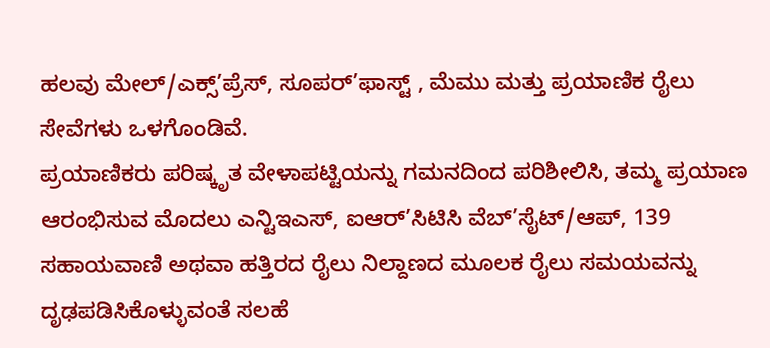ಹಲವು ಮೇಲ್/ಎಕ್ಸ್’ಪ್ರೆಸ್, ಸೂಪರ್’ಫಾಸ್ಟ್ , ಮೆಮು ಮತ್ತು ಪ್ರಯಾಣಿಕ ರೈಲು ಸೇವೆಗಳು ಒಳಗೊಂಡಿವೆ.
ಪ್ರಯಾಣಿಕರು ಪರಿಷ್ಕೃತ ವೇಳಾಪಟ್ಟಿಯನ್ನು ಗಮನದಿಂದ ಪರಿಶೀಲಿಸಿ, ತಮ್ಮ ಪ್ರಯಾಣ ಆರಂಭಿಸುವ ಮೊದಲು ಎನ್ಟಿಇಎಸ್, ಐಆರ್’ಸಿಟಿಸಿ ವೆಬ್’ಸೈಟ್/ಆಪ್, 139 ಸಹಾಯವಾಣಿ ಅಥವಾ ಹತ್ತಿರದ ರೈಲು ನಿಲ್ದಾಣದ ಮೂಲಕ ರೈಲು ಸಮಯವನ್ನು ದೃಢಪಡಿಸಿಕೊಳ್ಳುವಂತೆ ಸಲಹೆ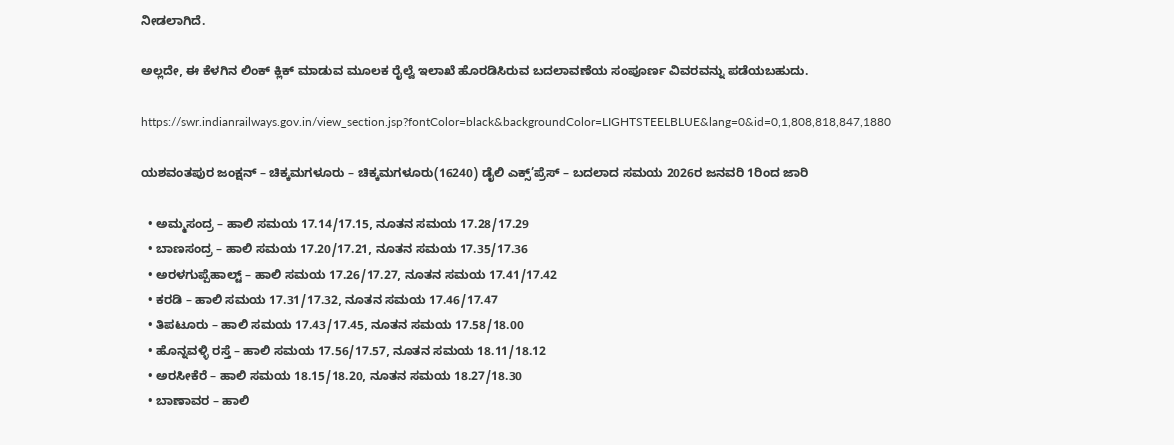ನೀಡಲಾಗಿದೆ.

ಅಲ್ಲದೇ, ಈ ಕೆಳಗಿನ ಲಿಂಕ್ ಕ್ಲಿಕ್ ಮಾಡುವ ಮೂಲಕ ರೈಲ್ವೆ ಇಲಾಖೆ ಹೊರಡಿಸಿರುವ ಬದಲಾವಣೆಯ ಸಂಪೂರ್ಣ ವಿವರವನ್ನು ಪಡೆಯಬಹುದು.

https://swr.indianrailways.gov.in/view_section.jsp?fontColor=black&backgroundColor=LIGHTSTEELBLUE&lang=0&id=0,1,808,818,847,1880

ಯಶವಂತಪುರ ಜಂಕ್ಷನ್ – ಚಿಕ್ಕಮಗಳೂರು – ಚಿಕ್ಕಮಗಳೂರು(16240) ಡೈಲಿ ಎಕ್ಸ್’ಪ್ರೆಸ್ – ಬದಲಾದ ಸಮಯ 2026ರ ಜನವರಿ 1ರಿಂದ ಜಾರಿ

  • ಅಮ್ಮಸಂದ್ರ – ಹಾಲಿ ಸಮಯ 17.14/17.15, ನೂತನ ಸಮಯ 17.28/17.29
  • ಬಾಣಸಂದ್ರ – ಹಾಲಿ ಸಮಯ 17.20/17.21, ನೂತನ ಸಮಯ 17.35/17.36
  • ಅರಳಗುಪ್ಪೆಹಾಲ್ಟ್ – ಹಾಲಿ ಸಮಯ 17.26/17.27, ನೂತನ ಸಮಯ 17.41/17.42
  • ಕರಡಿ – ಹಾಲಿ ಸಮಯ 17.31/17.32, ನೂತನ ಸಮಯ 17.46/17.47
  • ತಿಪಟೂರು – ಹಾಲಿ ಸಮಯ 17.43/17.45, ನೂತನ ಸಮಯ 17.58/18.00
  • ಹೊನ್ನವಳ್ಳಿ ರಸ್ತೆ – ಹಾಲಿ ಸಮಯ 17.56/17.57, ನೂತನ ಸಮಯ 18.11/18.12
  • ಅರಸೀಕೆರೆ – ಹಾಲಿ ಸಮಯ 18.15/18.20, ನೂತನ ಸಮಯ 18.27/18.30
  • ಬಾಣಾವರ – ಹಾಲಿ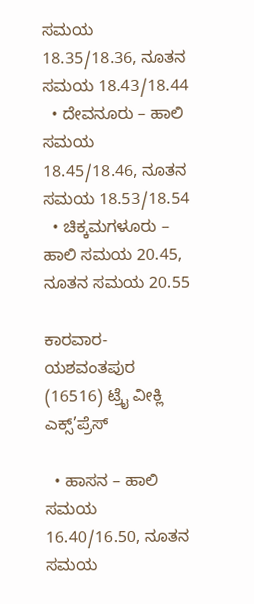ಸಮಯ 18.35/18.36, ನೂತನ ಸಮಯ 18.43/18.44
  • ದೇವನೂರು – ಹಾಲಿ ಸಮಯ 18.45/18.46, ನೂತನ ಸಮಯ 18.53/18.54
  • ಚಿಕ್ಕಮಗಳೂರು – ಹಾಲಿ ಸಮಯ 20.45, ನೂತನ ಸಮಯ 20.55

ಕಾರವಾರ-ಯಶವಂತಪುರ (16516) ಟ್ರೈ ವೀಕ್ಲಿ ಎಕ್ಸ್’ಪ್ರೆಸ್

  • ಹಾಸನ – ಹಾಲಿ ಸಮಯ 16.40/16.50, ನೂತನ ಸಮಯ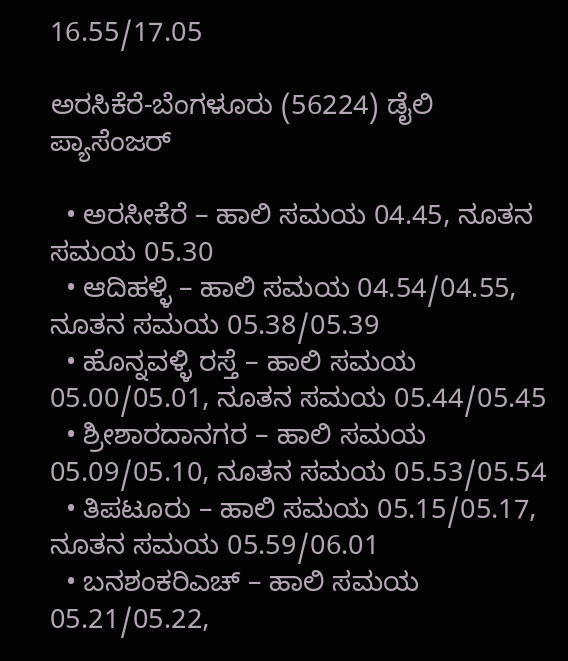16.55/17.05

ಅರಸಿಕೆರೆ-ಬೆಂಗಳೂರು (56224) ಡೈಲಿ ಪ್ಯಾಸೆಂಜರ್

  • ಅರಸೀಕೆರೆ – ಹಾಲಿ ಸಮಯ 04.45, ನೂತನ ಸಮಯ 05.30
  • ಆದಿಹಳ್ಳಿ – ಹಾಲಿ ಸಮಯ 04.54/04.55, ನೂತನ ಸಮಯ 05.38/05.39
  • ಹೊನ್ನವಳ್ಳಿ ರಸ್ತೆ – ಹಾಲಿ ಸಮಯ 05.00/05.01, ನೂತನ ಸಮಯ 05.44/05.45
  • ಶ್ರೀಶಾರದಾನಗರ – ಹಾಲಿ ಸಮಯ 05.09/05.10, ನೂತನ ಸಮಯ 05.53/05.54
  • ತಿಪಟೂರು – ಹಾಲಿ ಸಮಯ 05.15/05.17, ನೂತನ ಸಮಯ 05.59/06.01
  • ಬನಶಂಕರಿಎಚ್ – ಹಾಲಿ ಸಮಯ 05.21/05.22,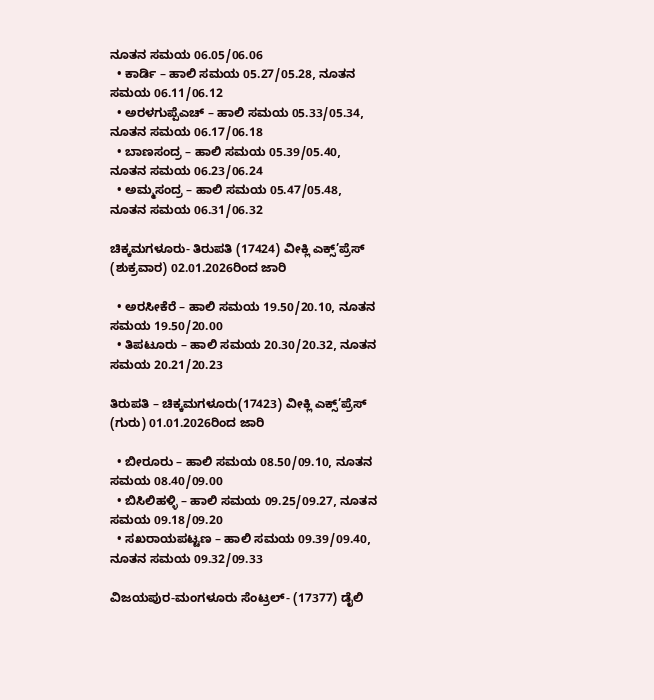ನೂತನ ಸಮಯ 06.05/06.06
  • ಕಾರ್ಡಿ – ಹಾಲಿ ಸಮಯ 05.27/05.28, ನೂತನ ಸಮಯ 06.11/06.12
  • ಅರಳಗುಪ್ಪೆಎಚ್ – ಹಾಲಿ ಸಮಯ 05.33/05.34, ನೂತನ ಸಮಯ 06.17/06.18
  • ಬಾಣಸಂದ್ರ – ಹಾಲಿ ಸಮಯ 05.39/05.40, ನೂತನ ಸಮಯ 06.23/06.24
  • ಅಮ್ಮಸಂದ್ರ – ಹಾಲಿ ಸಮಯ 05.47/05.48, ನೂತನ ಸಮಯ 06.31/06.32

ಚಿಕ್ಕಮಗಳೂರು- ತಿರುಪತಿ (17424) ವೀಕ್ಲಿ ಎಕ್ಸ್’ಪ್ರೆಸ್ (ಶುಕ್ರವಾರ) 02.01.2026ರಿಂದ ಜಾರಿ

  • ಅರಸೀಕೆರೆ – ಹಾಲಿ ಸಮಯ 19.50/20.10, ನೂತನ ಸಮಯ 19.50/20.00
  • ತಿಪಟೂರು – ಹಾಲಿ ಸಮಯ 20.30/20.32, ನೂತನ ಸಮಯ 20.21/20.23

ತಿರುಪತಿ – ಚಿಕ್ಕಮಗಳೂರು(17423) ವೀಕ್ಲಿ ಎಕ್ಸ್’ಪ್ರೆಸ್ (ಗುರು) 01.01.2026ರಿಂದ ಜಾರಿ

  • ಬೀರೂರು – ಹಾಲಿ ಸಮಯ 08.50/09.10, ನೂತನ ಸಮಯ 08.40/09.00
  • ಬಿಸಿಲಿಹಳ್ಳಿ – ಹಾಲಿ ಸಮಯ 09.25/09.27, ನೂತನ ಸಮಯ 09.18/09.20
  • ಸಖರಾಯಪಟ್ಟಣ – ಹಾಲಿ ಸಮಯ 09.39/09.40, ನೂತನ ಸಮಯ 09.32/09.33

ವಿಜಯಪುರ-ಮಂಗಳೂರು ಸೆಂಟ್ರಲ್- (17377) ಡೈಲಿ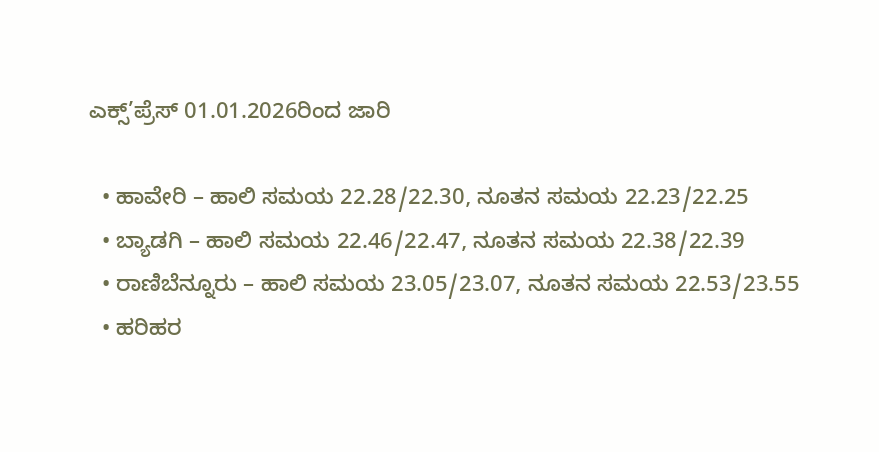ಎಕ್ಸ್’ಪ್ರೆಸ್ 01.01.2026ರಿಂದ ಜಾರಿ

  • ಹಾವೇರಿ – ಹಾಲಿ ಸಮಯ 22.28/22.30, ನೂತನ ಸಮಯ 22.23/22.25
  • ಬ್ಯಾಡಗಿ – ಹಾಲಿ ಸಮಯ 22.46/22.47, ನೂತನ ಸಮಯ 22.38/22.39
  • ರಾಣಿಬೆನ್ನೂರು – ಹಾಲಿ ಸಮಯ 23.05/23.07, ನೂತನ ಸಮಯ 22.53/23.55
  • ಹರಿಹರ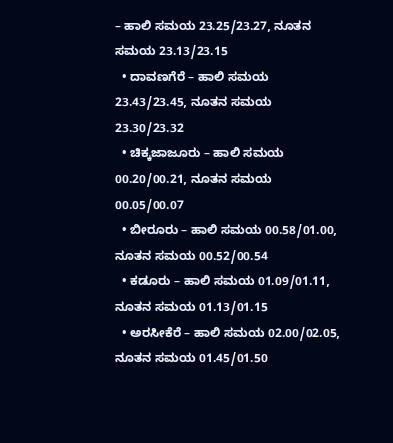– ಹಾಲಿ ಸಮಯ 23.25/23.27, ನೂತನ ಸಮಯ 23.13/23.15
  • ದಾವಣಗೆರೆ – ಹಾಲಿ ಸಮಯ 23.43/23.45, ನೂತನ ಸಮಯ 23.30/23.32
  • ಚಿಕ್ಕಜಾಜೂರು – ಹಾಲಿ ಸಮಯ 00.20/00.21, ನೂತನ ಸಮಯ 00.05/00.07
  • ಬೀರೂರು – ಹಾಲಿ ಸಮಯ 00.58/01.00, ನೂತನ ಸಮಯ 00.52/00.54
  • ಕಡೂರು – ಹಾಲಿ ಸಮಯ 01.09/01.11, ನೂತನ ಸಮಯ 01.13/01.15
  • ಅರಸೀಕೆರೆ – ಹಾಲಿ ಸಮಯ 02.00/02.05, ನೂತನ ಸಮಯ 01.45/01.50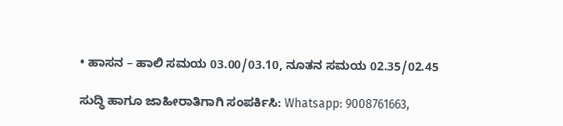• ಹಾಸನ – ಹಾಲಿ ಸಮಯ 03.00/03.10, ನೂತನ ಸಮಯ 02.35/02.45

ಸುದ್ಧಿ ಹಾಗೂ ಜಾಹೀರಾತಿಗಾಗಿ ಸಂಪರ್ಕಿಸಿ: Whatsapp: 9008761663,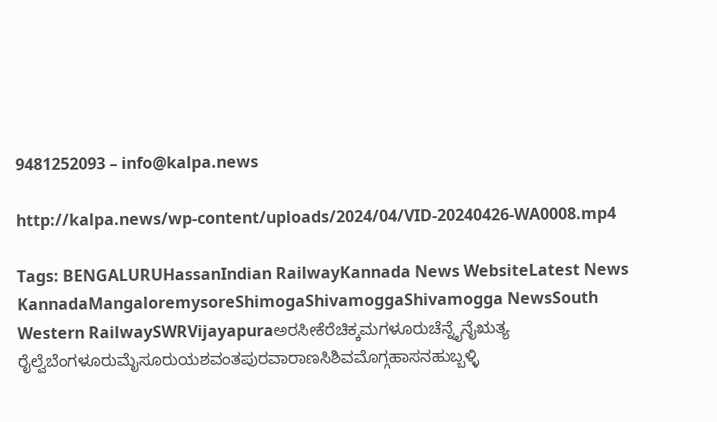9481252093 – info@kalpa.news

http://kalpa.news/wp-content/uploads/2024/04/VID-20240426-WA0008.mp4

Tags: BENGALURUHassanIndian RailwayKannada News WebsiteLatest News KannadaMangaloremysoreShimogaShivamoggaShivamogga NewsSouth Western RailwaySWRVijayapuraಅರಸೀಕೆರೆಚಿಕ್ಕಮಗಳೂರುಚೆನ್ನೈನೈಋತ್ಯ ರೈಲ್ವೆಬೆಂಗಳೂರುಮೈಸೂರುಯಶವಂತಪುರವಾರಾಣಸಿಶಿವಮೊಗ್ಗಹಾಸನಹುಬ್ಬಳ್ಳಿ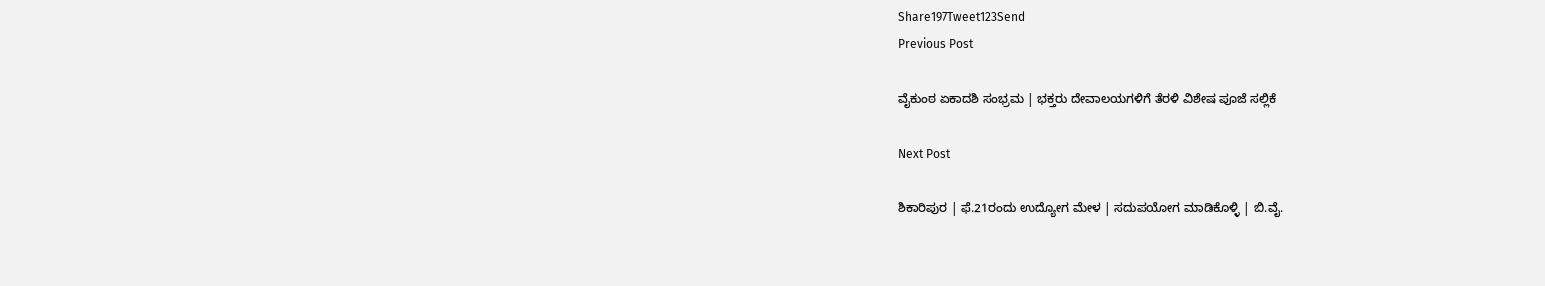Share197Tweet123Send
Previous Post

ವೈಕುಂಠ ಏಕಾದಶಿ ಸಂಭ್ರಮ | ಭಕ್ತರು ದೇವಾಲಯಗಳಿಗೆ ತೆರಳಿ ವಿಶೇಷ ಪೂಜೆ ಸಲ್ಲಿಕೆ

Next Post

ಶಿಕಾರಿಪುರ | ಫೆ.21ರಂದು ಉದ್ಯೋಗ ಮೇಳ | ಸದುಪಯೋಗ ಮಾಡಿಕೊಳ್ಳಿ | ಬಿ.ವೈ.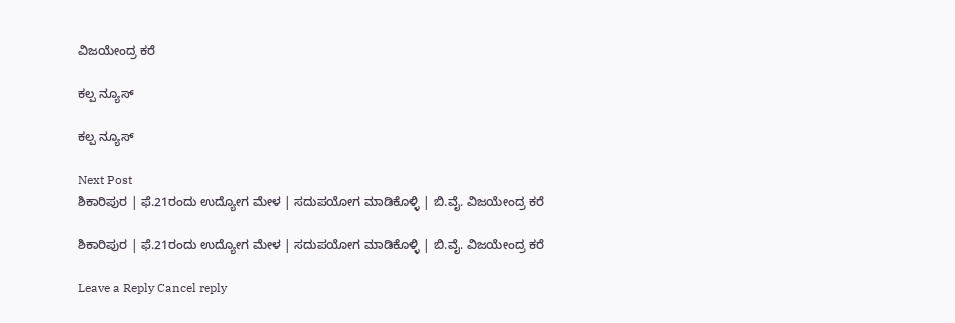ವಿಜಯೇಂದ್ರ ಕರೆ

ಕಲ್ಪ ನ್ಯೂಸ್

ಕಲ್ಪ ನ್ಯೂಸ್

Next Post
ಶಿಕಾರಿಪುರ | ಫೆ.21ರಂದು ಉದ್ಯೋಗ ಮೇಳ | ಸದುಪಯೋಗ ಮಾಡಿಕೊಳ್ಳಿ | ಬಿ.ವೈ. ವಿಜಯೇಂದ್ರ ಕರೆ

ಶಿಕಾರಿಪುರ | ಫೆ.21ರಂದು ಉದ್ಯೋಗ ಮೇಳ | ಸದುಪಯೋಗ ಮಾಡಿಕೊಳ್ಳಿ | ಬಿ.ವೈ. ವಿಜಯೇಂದ್ರ ಕರೆ

Leave a Reply Cancel reply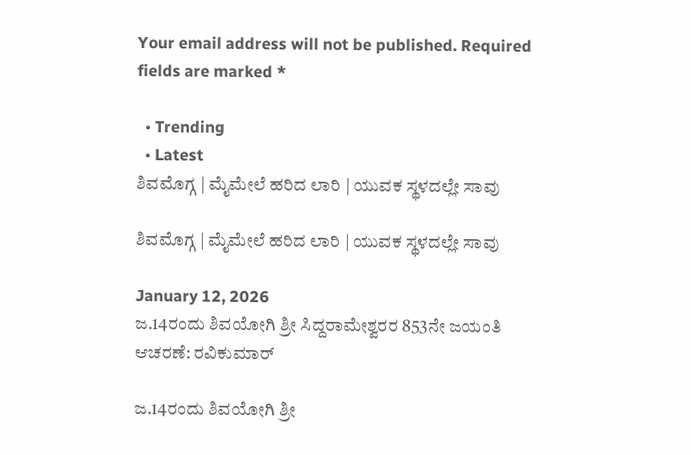Your email address will not be published. Required fields are marked *

  • Trending
  • Latest
ಶಿವಮೊಗ್ಗ | ಮೈಮೇಲೆ ಹರಿದ ಲಾರಿ | ಯುವಕ ಸ್ಥಳದಲ್ಲೇ ಸಾವು

ಶಿವಮೊಗ್ಗ | ಮೈಮೇಲೆ ಹರಿದ ಲಾರಿ | ಯುವಕ ಸ್ಥಳದಲ್ಲೇ ಸಾವು

January 12, 2026
ಜ.14ರಂದು ಶಿವಯೋಗಿ ಶ್ರೀ ಸಿದ್ದರಾಮೇಶ್ವರರ 853ನೇ ಜಯಂತಿ ಆಚರಣೆ: ರವಿಕುಮಾರ್

ಜ.14ರಂದು ಶಿವಯೋಗಿ ಶ್ರೀ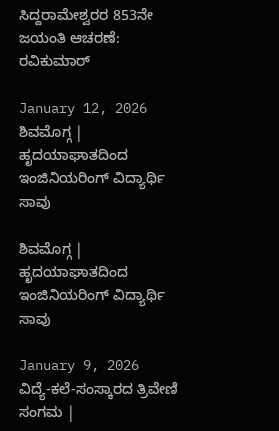ಸಿದ್ದರಾಮೇಶ್ವರರ 853ನೇ ಜಯಂತಿ ಆಚರಣೆ: ರವಿಕುಮಾರ್

January 12, 2026
ಶಿವಮೊಗ್ಗ | ಹೃದಯಾಘಾತದಿಂದ ಇಂಜಿನಿಯರಿಂಗ್ ವಿದ್ಯಾರ್ಥಿ ಸಾವು

ಶಿವಮೊಗ್ಗ | ಹೃದಯಾಘಾತದಿಂದ ಇಂಜಿನಿಯರಿಂಗ್ ವಿದ್ಯಾರ್ಥಿ ಸಾವು

January 9, 2026
ವಿದ್ಯೆ-ಕಲೆ-ಸಂಸ್ಕಾರದ ತ್ರಿವೇಣಿ ಸಂಗಮ |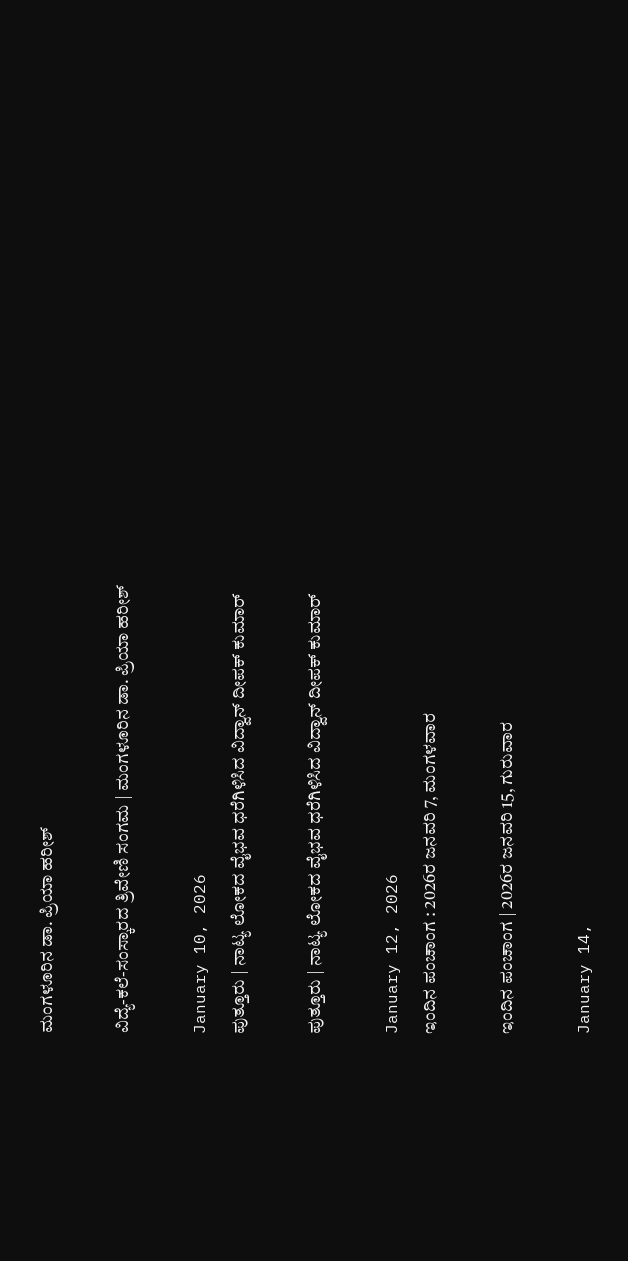ಮಂಗಳೂರಿನ ಡಾ. ಪ್ರಿಯಾ ಹರೀಶ್

ವಿದ್ಯೆ-ಕಲೆ-ಸಂಸ್ಕಾರದ ತ್ರಿವೇಣಿ ಸಂಗಮ | ಮಂಗಳೂರಿನ ಡಾ. ಪ್ರಿಯಾ ಹರೀಶ್

January 10, 2026
ಪುತ್ತೂರು | ನಾಟ್ಯ ಲೋಕದ ವೈಭವ ಧರೆಗಿಳಿಸಿದ ವಿದ್ವಾನ್ ದೀಪಕ್ ಕುಮಾರ್

ಪುತ್ತೂರು | ನಾಟ್ಯ ಲೋಕದ ವೈಭವ ಧರೆಗಿಳಿಸಿದ ವಿದ್ವಾನ್ ದೀಪಕ್ ಕುಮಾರ್

January 12, 2026
ಇಂದಿನ ಪಂಚಾಂಗ : 2026ರ ಜನವರಿ 7, ಮಂಗಳವಾರ

ಇಂದಿನ ಪಂಚಾಂಗ | 2026ರ ಜನವರಿ 15, ಗುರುವಾರ

January 14,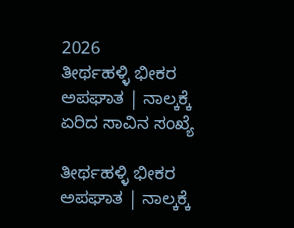2026
ತೀರ್ಥಹಳ್ಳಿ ಭೀಕರ ಅಪಘಾತ | ನಾಲ್ಕಕ್ಕೆ ಏರಿದ ಸಾವಿನ ಸಂಖ್ಯೆ

ತೀರ್ಥಹಳ್ಳಿ ಭೀಕರ ಅಪಘಾತ | ನಾಲ್ಕಕ್ಕೆ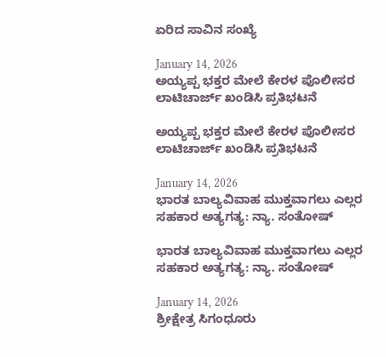ಏರಿದ ಸಾವಿನ ಸಂಖ್ಯೆ

January 14, 2026
ಅಯ್ಯಪ್ಪ ಭಕ್ತರ ಮೇಲೆ ಕೇರಳ ಪೊಲೀಸರ ಲಾಟಿಚಾರ್ಜ್ ಖಂಡಿಸಿ ಪ್ರತಿಭಟನೆ

ಅಯ್ಯಪ್ಪ ಭಕ್ತರ ಮೇಲೆ ಕೇರಳ ಪೊಲೀಸರ ಲಾಟಿಚಾರ್ಜ್ ಖಂಡಿಸಿ ಪ್ರತಿಭಟನೆ

January 14, 2026
ಭಾರತ ಬಾಲ್ಯವಿವಾಹ ಮುಕ್ತವಾಗಲು ಎಲ್ಲರ ಸಹಕಾರ ಅತ್ಯಗತ್ಯ: ನ್ಯಾ. ಸಂತೋಷ್

ಭಾರತ ಬಾಲ್ಯವಿವಾಹ ಮುಕ್ತವಾಗಲು ಎಲ್ಲರ ಸಹಕಾರ ಅತ್ಯಗತ್ಯ: ನ್ಯಾ. ಸಂತೋಷ್

January 14, 2026
ಶ್ರೀಕ್ಷೇತ್ರ ಸಿಗಂಧೂರು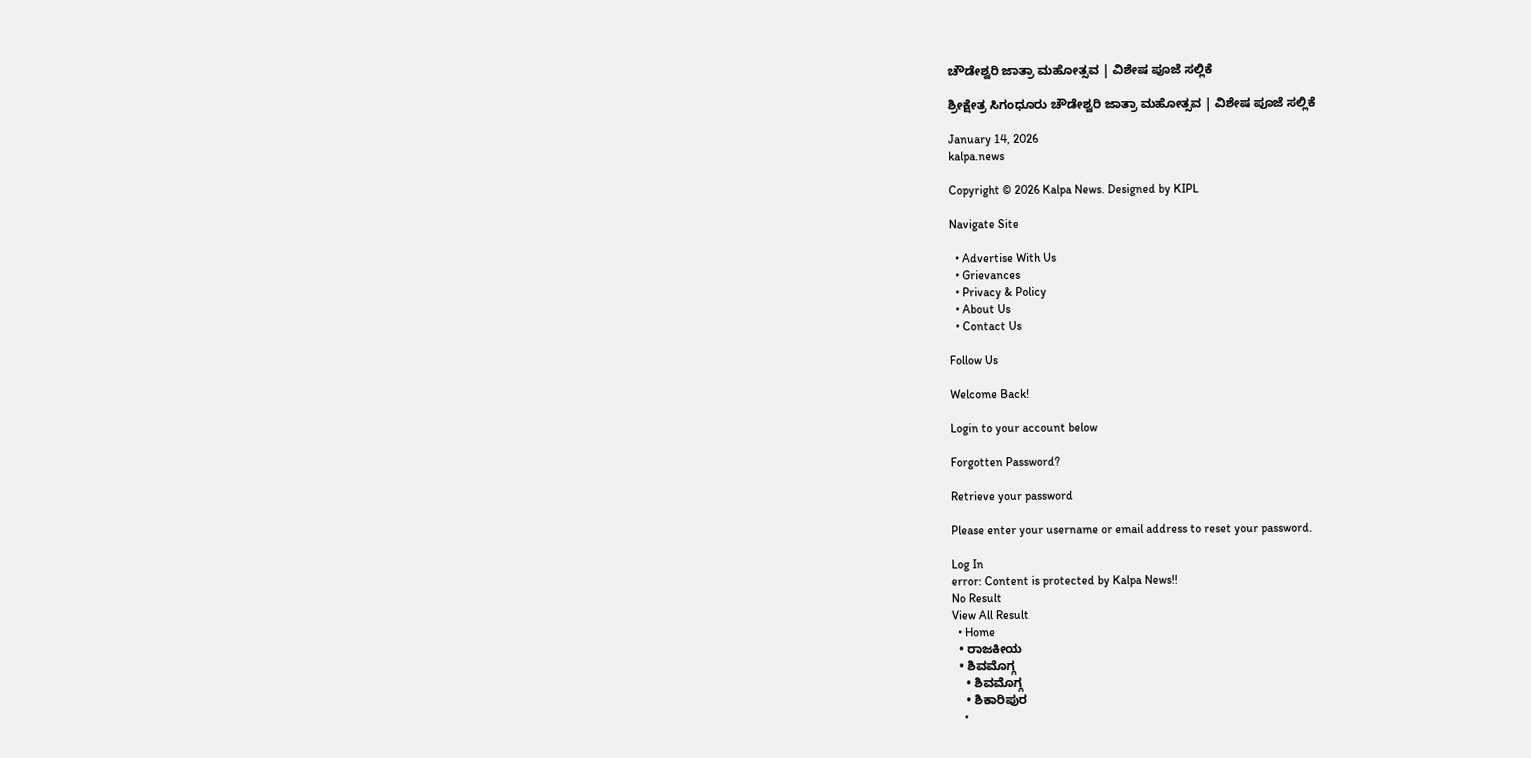ಚೌಡೇಶ್ವರಿ ಜಾತ್ರಾ ಮಹೋತ್ಸವ | ವಿಶೇಷ ಪೂಜೆ ಸಲ್ಲಿಕೆ

ಶ್ರೀಕ್ಷೇತ್ರ ಸಿಗಂಧೂರು ಚೌಡೇಶ್ವರಿ ಜಾತ್ರಾ ಮಹೋತ್ಸವ | ವಿಶೇಷ ಪೂಜೆ ಸಲ್ಲಿಕೆ

January 14, 2026
kalpa.news

Copyright © 2026 Kalpa News. Designed by KIPL

Navigate Site

  • Advertise With Us
  • Grievances
  • Privacy & Policy
  • About Us
  • Contact Us

Follow Us

Welcome Back!

Login to your account below

Forgotten Password?

Retrieve your password

Please enter your username or email address to reset your password.

Log In
error: Content is protected by Kalpa News!!
No Result
View All Result
  • Home
  • ರಾಜಕೀಯ
  • ಶಿವಮೊಗ್ಗ
    • ಶಿವಮೊಗ್ಗ
    • ಶಿಕಾರಿಪುರ
    •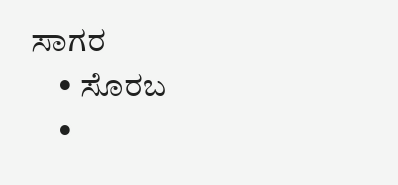ಸಾಗರ
    • ಸೊರಬ
    •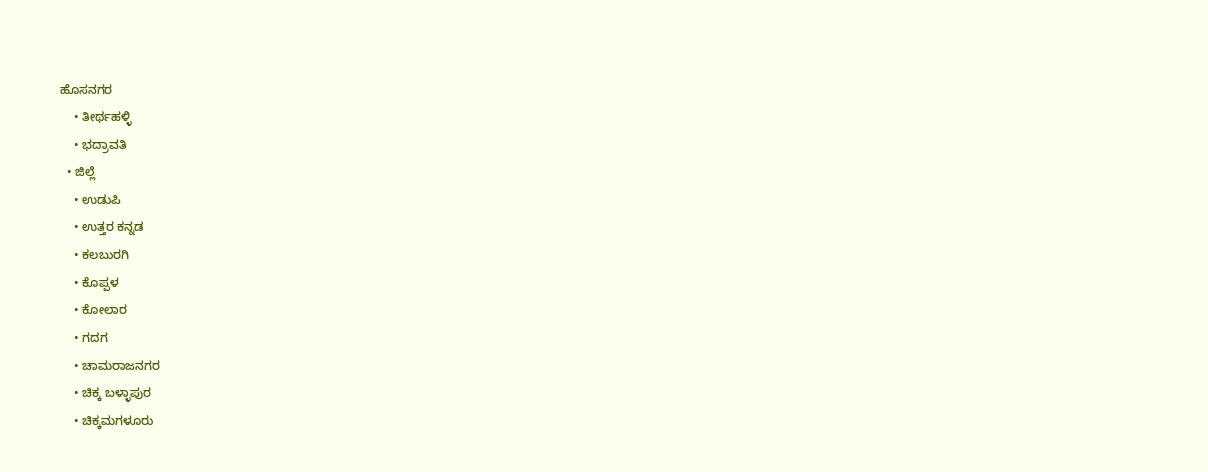ಹೊಸನಗರ
    • ತೀರ್ಥಹಳ್ಳಿ
    • ಭದ್ರಾವತಿ
  • ಜಿಲ್ಲೆ
    • ಉಡುಪಿ
    • ಉತ್ತರ ಕನ್ನಡ
    • ಕಲಬುರಗಿ
    • ಕೊಪ್ಪಳ
    • ಕೋಲಾರ
    • ಗದಗ
    • ಚಾಮರಾಜನಗರ
    • ಚಿಕ್ಕ ಬಳ್ಳಾಪುರ
    • ಚಿಕ್ಕಮಗಳೂರು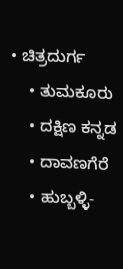• ಚಿತ್ರದುರ್ಗ
    • ತುಮಕೂರು
    • ದಕ್ಷಿಣ ಕನ್ನಡ
    • ದಾವಣಗೆರೆ
    • ಹುಬ್ಬಳ್ಳಿ-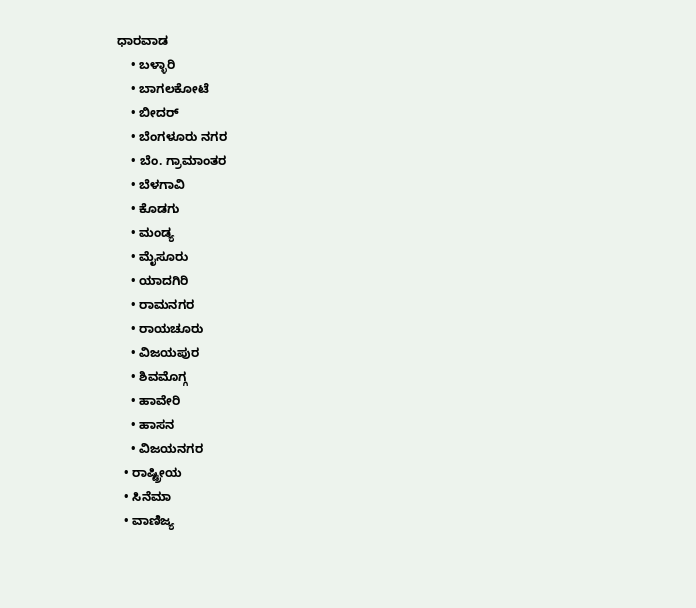ಧಾರವಾಡ
    • ಬಳ್ಳಾರಿ
    • ಬಾಗಲಕೋಟೆ
    • ಬೀದರ್
    • ಬೆಂಗಳೂರು ನಗರ
    • ಬೆಂ. ಗ್ರಾಮಾಂತರ
    • ಬೆಳಗಾವಿ
    • ಕೊಡಗು
    • ಮಂಡ್ಯ
    • ಮೈಸೂರು
    • ಯಾದಗಿರಿ
    • ರಾಮನಗರ
    • ರಾಯಚೂರು
    • ವಿಜಯಪುರ
    • ಶಿವಮೊಗ್ಗ
    • ಹಾವೇರಿ
    • ಹಾಸನ
    • ವಿಜಯನಗರ
  • ರಾಷ್ಟ್ರೀಯ
  • ಸಿನೆಮಾ
  • ವಾಣಿಜ್ಯ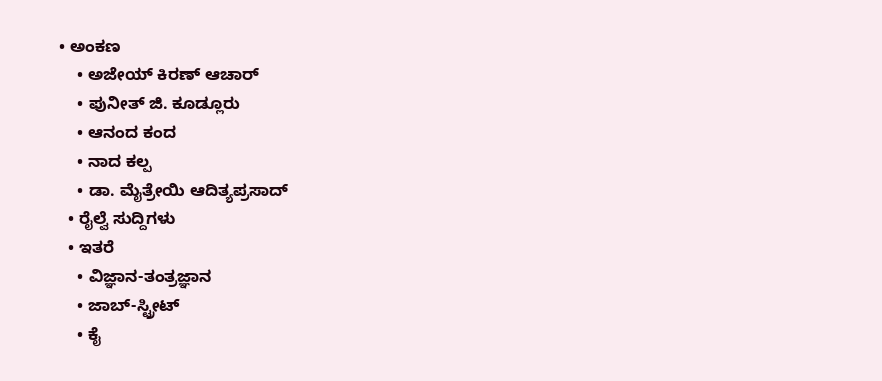• ಅಂಕಣ
    • ಅಜೇಯ್ ಕಿರಣ್ ಆಚಾರ್
    • ಪುನೀತ್ ಜಿ. ಕೂಡ್ಲೂರು
    • ಆನಂದ ಕಂದ
    • ನಾದ ಕಲ್ಪ
    • ಡಾ. ಮೈತ್ರೇಯಿ ಆದಿತ್ಯಪ್ರಸಾದ್
  • ರೈಲ್ವೆ ಸುದ್ದಿಗಳು
  • ಇತರೆ
    • ವಿಜ್ಞಾನ-ತಂತ್ರಜ್ಞಾನ
    • ಜಾಬ್-ಸ್ಟ್ರೀಟ್
    • ಕೈ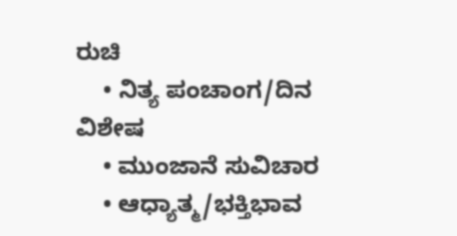ರುಚಿ
    • ನಿತ್ಯ ಪಂಚಾಂಗ/ದಿನ ವಿಶೇಷ
    • ಮುಂಜಾನೆ ಸುವಿಚಾರ
    • ಆಧ್ಯಾತ್ಮ/ಭಕ್ತಿಭಾವ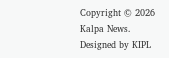Copyright © 2026 Kalpa News. Designed by KIPL